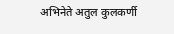अभिनेते अतुल कुलकर्णी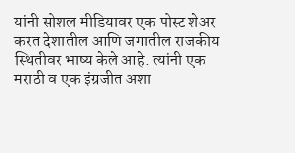यांनी सोशल मीडियावर एक पोस्ट शेअर करत देशातील आणि जगातील राजकीय स्थितीवर भाष्य केले आहे. त्यांनी एक मराठी व एक इंग्रजीत अशा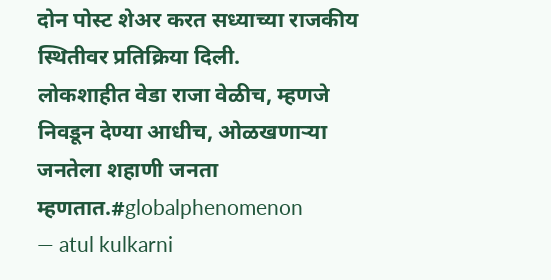दोन पोस्ट शेअर करत सध्याच्या राजकीय स्थितीवर प्रतिक्रिया दिली.
लोकशाहीत वेडा राजा वेळीच, म्हणजे निवडून देण्या आधीच, ओळखणाऱ्या जनतेला शहाणी जनता म्हणतात.#globalphenomenon
— atul kulkarni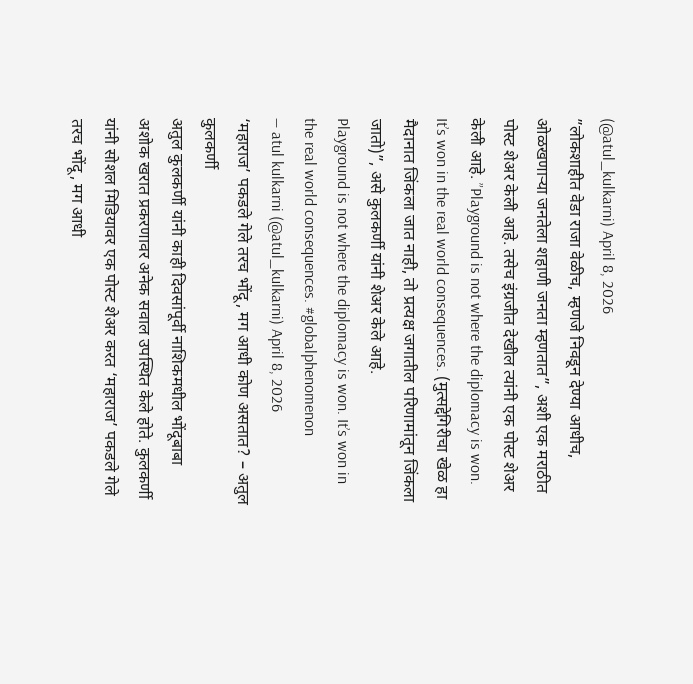(@atul_kulkarni) April 8, 2026
”लोकशाहीत वेडा राजा वेळीच, म्हणजे निवडून देण्या आधीच, ओळखणाऱ्या जनतेला शहाणी जनता म्हणतात”, अशी एक मराठीत पोस्ट शेअर केली आहे. तसेच इंग्रजीत देखील त्यांनी एक पोस्ट शेअर केली आहे. ”Playground is not where the diplomacy is won. It’s won in the real world consequences. (मुत्सद्देगिरीचा खेळ हा मैदानात जिंकला जात नाही, तो प्रत्यक्ष जगातील परिणामांतून जिंकला जातो)”, असे कुलकर्णी यांनी शेअर केले आहे.
Playground is not where the diplomacy is won. It’s won in the real world consequences. #globalphenomenon
— atul kulkarni (@atul_kulkarni) April 8, 2026
‘महाराज’ पकडले गेले तरच भोंदू, मग आधी कोण असतात? – अतुल कुलकर्णी
अतुल कुलकर्णी यांनी काही दिवसांपूर्वी नाशिकमधील भोंदूबाबा अशोक खरात प्रकरणावर अनेक सवाल उपस्थित केले होते. कुलकर्णी यांनी सोशल मिडियावर एक पोस्ट शेअर करत ‘महाराज’ पकडले गेले तरच भोंदू, मग आधी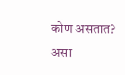कोण असतात? असा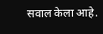सवाल केला आहे.